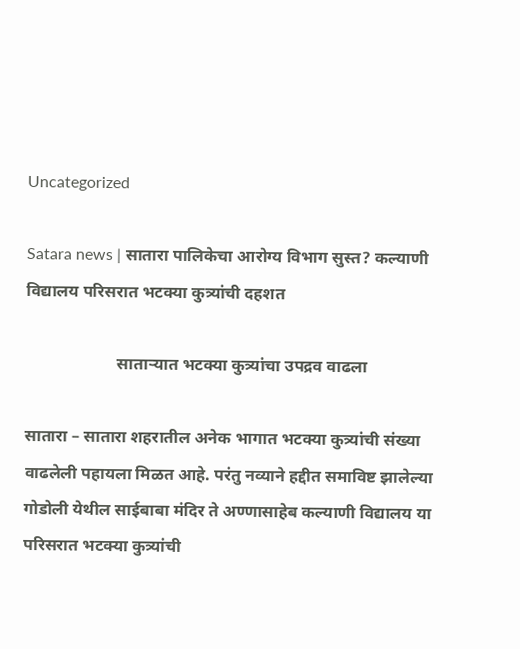Uncategorized

Satara news | सातारा पालिकेचा आरोग्य विभाग सुस्त? कल्याणी विद्यालय परिसरात भटक्या कुत्र्यांची दहशत

                      साताऱ्यात भटक्या कुत्र्यांचा उपद्रव वाढला

सातारा – सातारा शहरातील अनेक भागात भटक्या कुत्र्यांची संख्या वाढलेली पहायला मिळत आहे. परंतु नव्याने हद्दीत समाविष्ट झालेल्या गोडोली येथील साईबाबा मंदिर ते अण्णासाहेब कल्याणी विद्यालय या परिसरात भटक्या कुत्र्यांची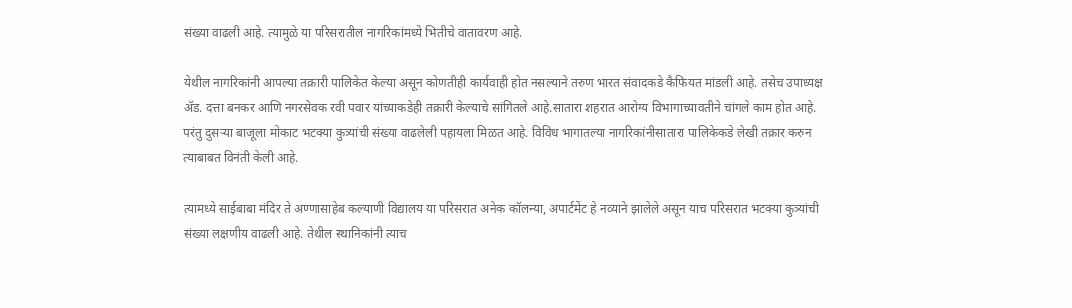संख्या वाढली आहे. त्यामुळे या परिसरातील नागरिकांमध्ये भितीचे वातावरण आहे.

येथील नागरिकांनी आपल्या तक्रारी पालिकेत केल्या असून कोणतीही कार्यवाही होत नसल्याने तरुण भारत संवादकडे कैफियत मांडली आहे. तसेच उपाध्यक्ष ॲड. दत्ता बनकर आणि नगरसेवक रवी पवार यांच्याकडेही तक्रारी केल्याचे सांगितले आहे.सातारा शहरात आरोग्य विभागाच्यावतीने चांगले काम होत आहे. परंतु दुसऱ्या बाजूला मोकाट भटक्या कुत्र्यांची संख्या वाढलेली पहायला मिळत आहे. विविध भागातल्या नागरिकांनीसातारा पालिकेकडे लेखी तक्रार करुन त्याबाबत विनंती केली आहे.

त्यामध्ये साईबाबा मंदिर ते अण्णासाहेब कल्याणी विद्यालय या परिसरात अनेक कॉलन्या, अपार्टमेंट हे नव्याने झालेले असून याच परिसरात भटक्या कुत्र्यांची संख्या लक्षणीय वाढली आहे. तेथील स्थानिकांनी त्याच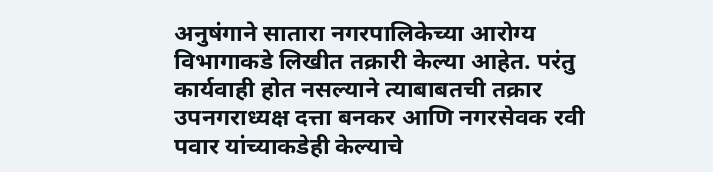अनुषंगाने सातारा नगरपालिकेच्या आरोग्य विभागाकडे लिखीत तक्रारी केल्या आहेत. परंतु कार्यवाही होत नसल्याने त्याबाबतची तक्रार उपनगराध्यक्ष दत्ता बनकर आणि नगरसेवक रवी पवार यांच्याकडेही केल्याचे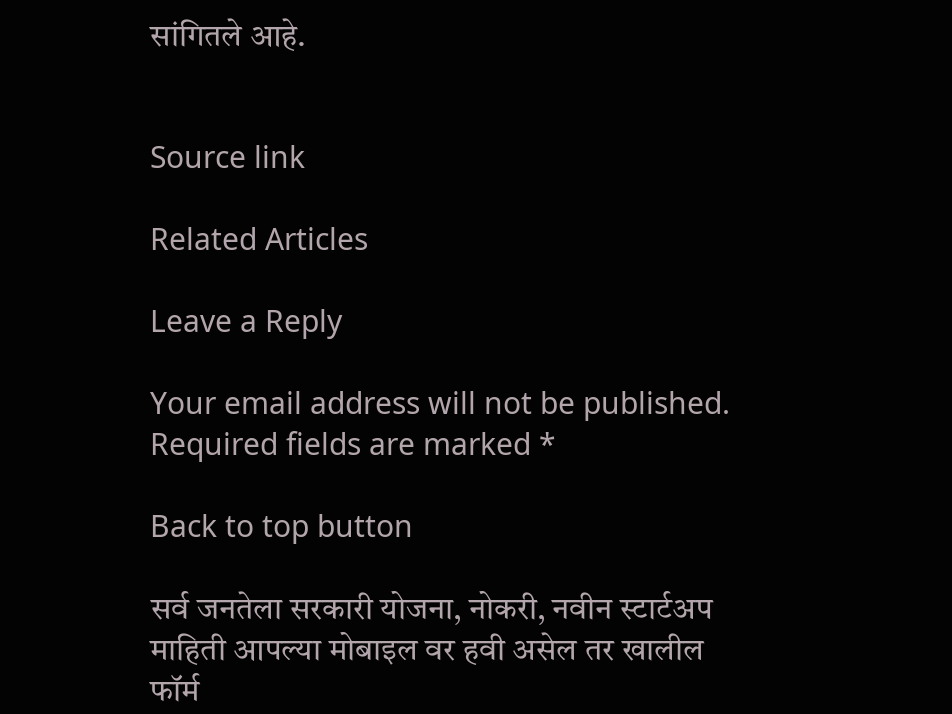सांगितले आहे.


Source link

Related Articles

Leave a Reply

Your email address will not be published. Required fields are marked *

Back to top button

सर्व जनतेला सरकारी योजना, नोकरी, नवीन स्टार्टअप माहिती आपल्या मोबाइल वर हवी असेल तर खालील फॉर्म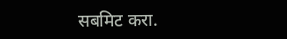सबमिट करा.